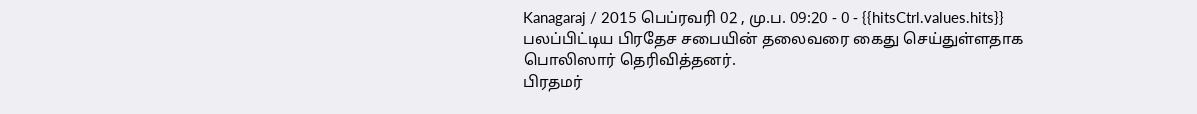Kanagaraj / 2015 பெப்ரவரி 02 , மு.ப. 09:20 - 0 - {{hitsCtrl.values.hits}}
பலப்பிட்டிய பிரதேச சபையின் தலைவரை கைது செய்துள்ளதாக பொலிஸார் தெரிவித்தனர்.
பிரதமர்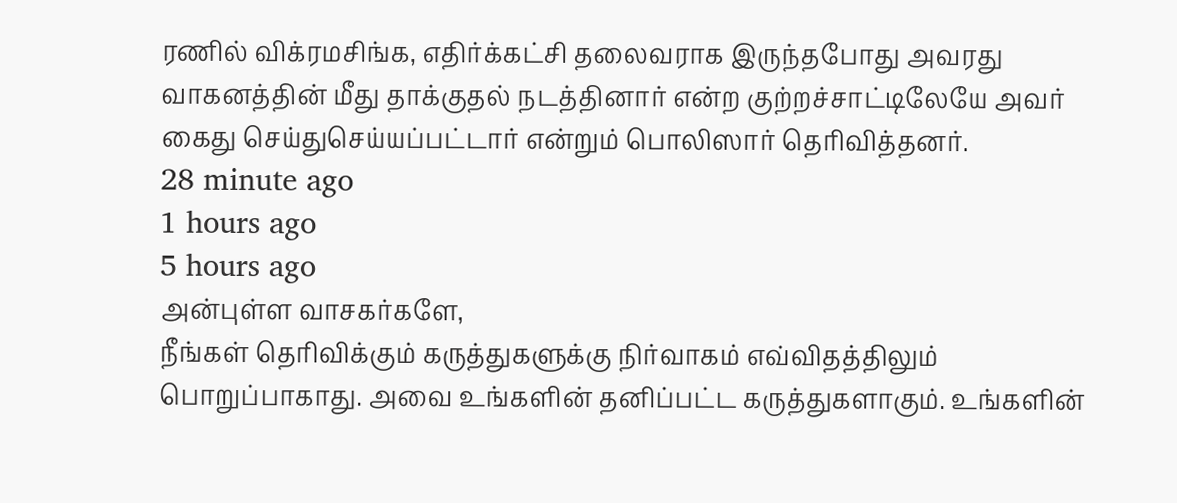ரணில் விக்ரமசிங்க, எதிர்க்கட்சி தலைவராக இருந்தபோது அவரது வாகனத்தின் மீது தாக்குதல் நடத்தினார் என்ற குற்றச்சாட்டிலேயே அவர் கைது செய்துசெய்யப்பட்டார் என்றும் பொலிஸார் தெரிவித்தனர்.
28 minute ago
1 hours ago
5 hours ago
அன்புள்ள வாசகர்களே,
நீங்கள் தெரிவிக்கும் கருத்துகளுக்கு நிர்வாகம் எவ்விதத்திலும் பொறுப்பாகாது. அவை உங்களின் தனிப்பட்ட கருத்துகளாகும். உங்களின்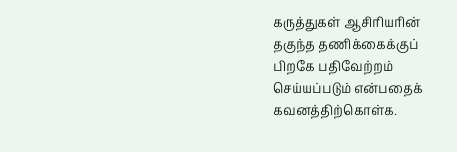கருத்துகள் ஆசிரியரின் தகுந்த தணிக்கைக்குப் பிறகே பதிவேற்றம் செய்யப்படும் என்பதைக் கவனத்திற்கொள்க.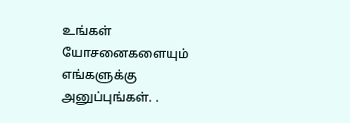உங்கள் யோசனைகளையும் எங்களுக்கு அனுப்புங்கள். .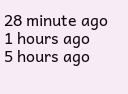28 minute ago
1 hours ago
5 hours ago